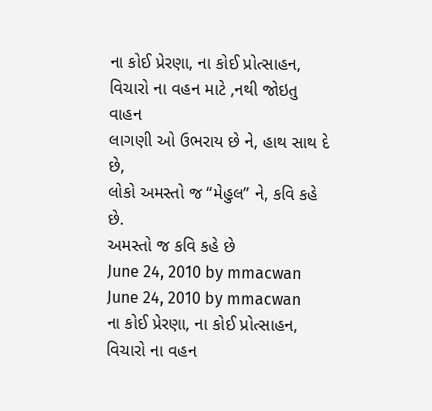ના કોઈ પ્રેરણા, ના કોઈ પ્રોત્સાહન,
વિચારો ના વહન માટે ,નથી જોઇતુ વાહન
લાગણી ઓ ઉભરાય છે ને, હાથ સાથ દે છે,
લોકો અમસ્તો જ “મેહુલ” ને, કવિ કહે છે.
અમસ્તો જ કવિ કહે છે
June 24, 2010 by mmacwan
June 24, 2010 by mmacwan
ના કોઈ પ્રેરણા, ના કોઈ પ્રોત્સાહન,
વિચારો ના વહન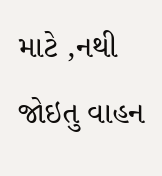માટે ,નથી જોઇતુ વાહન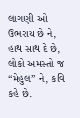લાગણી ઓ ઉભરાય છે ને, હાથ સાથ દે છે,
લોકો અમસ્તો જ “મેહુલ” ને, કવિ કહે છે.